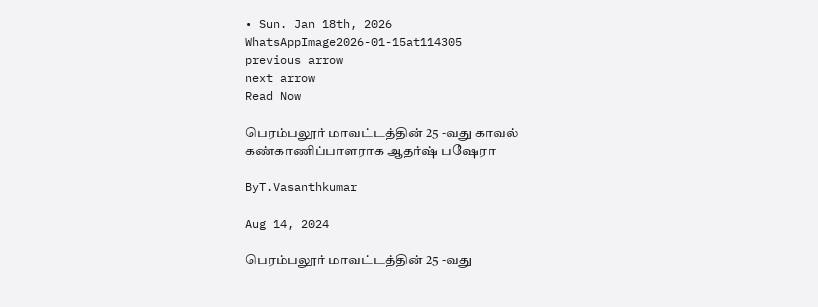• Sun. Jan 18th, 2026
WhatsAppImage2026-01-15at114305
previous arrow
next arrow
Read Now

பெரம்பலூர் மாவட்டத்தின் 25 -வது காவல் கண்காணிப்பாளராக ஆதர்ஷ் பஷேரா

ByT.Vasanthkumar

Aug 14, 2024

பெரம்பலூர் மாவட்டத்தின் 25 -வது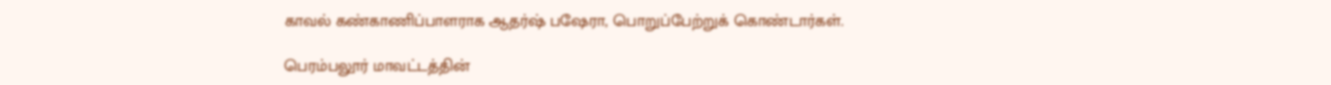காவல் கண்காணிப்பாளராக ஆதர்ஷ் பஷேரா, பொறுப்பேற்றுக் கொண்டார்கள்.

பெரம்பலூர் மாவட்டத்தின்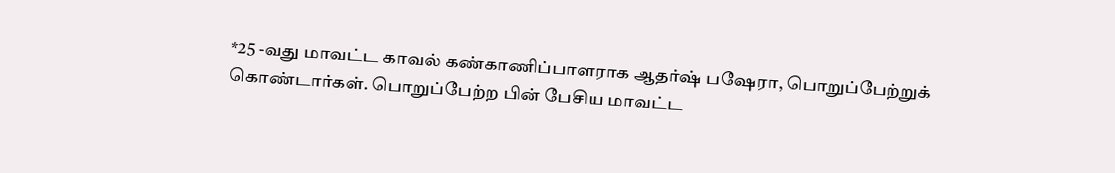*25 -வது மாவட்ட காவல் கண்காணிப்பாளராக ஆதர்ஷ் பஷேரா, பொறுப்பேற்றுக் கொண்டார்கள். பொறுப்பேற்ற பின் பேசிய மாவட்ட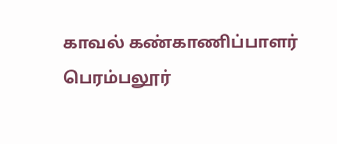காவல் கண்காணிப்பாளர் பெரம்பலூர்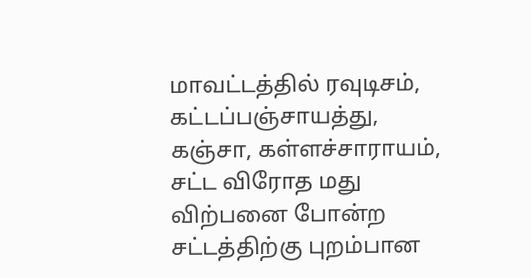மாவட்டத்தில் ரவுடிசம், கட்டப்பஞ்சாயத்து, கஞ்சா, கள்ளச்சாராயம், சட்ட விரோத மது விற்பனை போன்ற சட்டத்திற்கு புறம்பான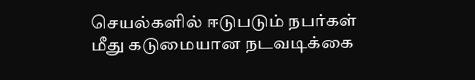செயல்களில் ஈடுபடும் நபர்கள் மீது கடுமையான நடவடிக்கை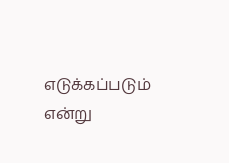எடுக்கப்படும் என்று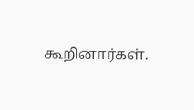கூறினார்கள்.